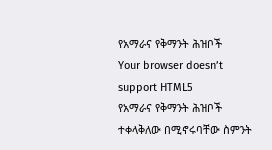የአማራና የቅማንት ሕዝቦች
Your browser doesn’t support HTML5
የአማራና የቅማንት ሕዝቦች ተቀላቅለው በሚኖሩባቸው ስምንት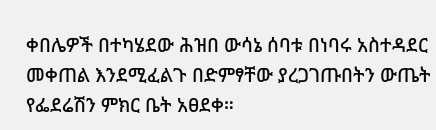ቀበሌዎች በተካሄደው ሕዝበ ውሳኔ ሰባቱ በነባሩ አስተዳደር መቀጠል እንደሚፈልጉ በድምፃቸው ያረጋገጡበትን ውጤት የፌደሬሽን ምክር ቤት አፀደቀ።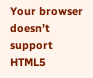Your browser doesn’t support HTML5